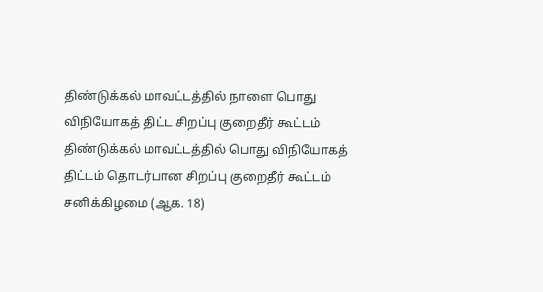திண்டுக்கல் மாவட்டத்தில் நாளை பொது விநியோகத் திட்ட சிறப்பு குறைதீர் கூட்டம்
திண்டுக்கல் மாவட்டத்தில் பொது விநியோகத் திட்டம் தொடர்பான சிறப்பு குறைதீர் கூட்டம் சனிக்கிழமை (ஆக. 18)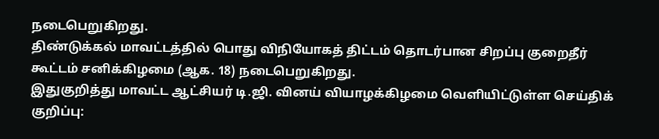நடைபெறுகிறது.
திண்டுக்கல் மாவட்டத்தில் பொது விநியோகத் திட்டம் தொடர்பான சிறப்பு குறைதீர் கூட்டம் சனிக்கிழமை (ஆக. 18) நடைபெறுகிறது.
இதுகுறித்து மாவட்ட ஆட்சியர் டி.ஜி. வினய் வியாழக்கிழமை வெளியிட்டுள்ள செய்திக் குறிப்பு: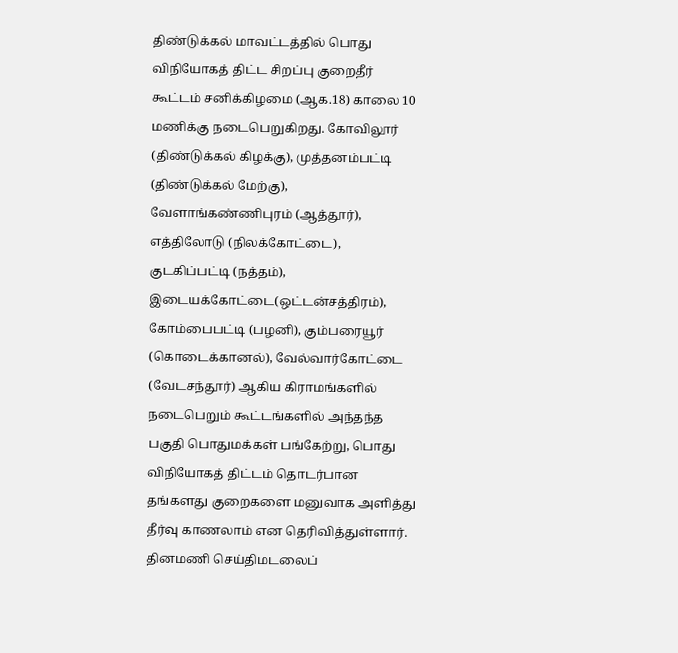திண்டுக்கல் மாவட்டத்தில் பொது விநியோகத் திட்ட சிறப்பு குறைதீர் கூட்டம் சனிக்கிழமை (ஆக.18) காலை 10 மணிக்கு நடைபெறுகிறது. கோவிலூர் (திண்டுக்கல் கிழக்கு), முத்தனம்பட்டி (திண்டுக்கல் மேற்கு), வேளாங்கண்ணிபுரம் (ஆத்தூர்), எத்திலோடு (நிலக்கோட்டை), குடகிப்பட்டி (நத்தம்), இடையக்கோட்டை(ஒட்டன்சத்திரம்), கோம்பைபட்டி (பழனி), கும்பரையூர் (கொடைக்கானல்), வேல்வார்கோட்டை (வேடசந்தூர்) ஆகிய கிராமங்களில் நடைபெறும் கூட்டங்களில் அந்தந்த பகுதி பொதுமக்கள் பங்கேற்று, பொது விநியோகத் திட்டம் தொடர்பான தங்களது குறைகளை மனுவாக அளித்து தீர்வு காணலாம் என தெரிவித்துள்ளார்.
தினமணி செய்திமடலைப்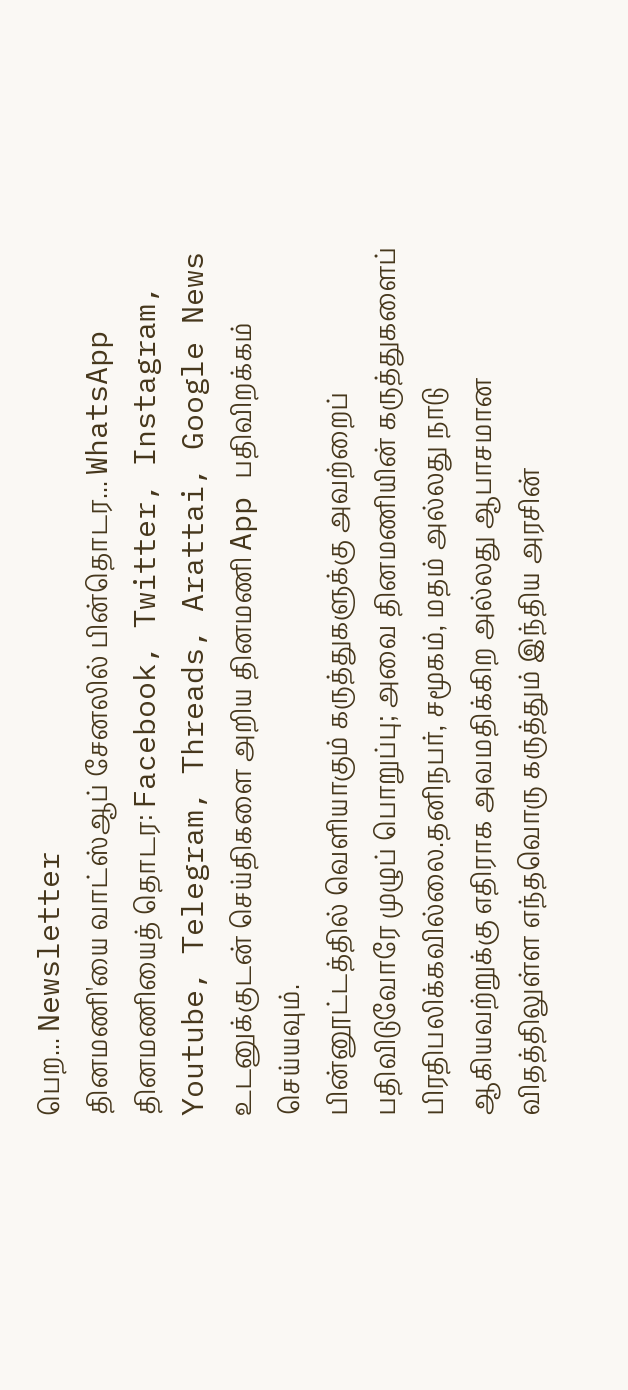பெற... Newsletter
தினமணி'யை வாட்ஸ்ஆப் சேனலில் பின்தொடர... WhatsApp
தினமணியைத் தொடர: Facebook, Twitter, Instagram, Youtube, Telegram, Threads, Arattai, Google News
உடனுக்குடன் செய்திகளை அறிய தினமணி App பதிவிறக்கம் செய்யவும்.
பின்னூட்டத்தில் வெளியாகும் கருத்துகளுக்கு அவற்றைப் பதிவிடுவோரே முழுப் பொறுப்பு; அவை தினமணியின் கருத்துகளைப் பிரதிபலிக்கவில்லை.தனிநபர், சமூகம், மதம் அல்லது நாடு ஆகியவற்றுக்கு எதிராக அவமதிக்கிற அல்லது ஆபாசமான விதத்திலுள்ள எந்தவொரு கருத்தும் இந்திய அரசின்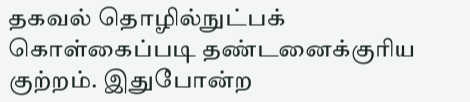தகவல் தொழில்நுட்பக் கொள்கைப்படி தண்டனைக்குரிய குற்றம். இதுபோன்ற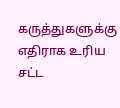கருத்துகளுக்கு எதிராக உரிய சட்ட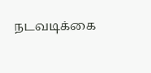நடவடிக்கை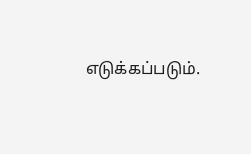எடுக்கப்படும்.